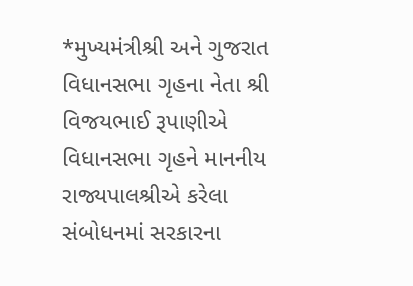*મુખ્યમંત્રીશ્રી અને ગુજરાત વિધાનસભા ગૃહના નેતા શ્રી વિજયભાઈ રૂપાણીએ વિધાનસભા ગૃહને માનનીય રાજ્યપાલશ્રીએ કરેલા સંબોધનમાં સરકારના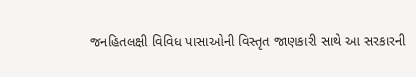જનહિતલક્ષી વિવિધ પાસાઓની વિસ્તૃત જાણકારી સાથે આ સરકારની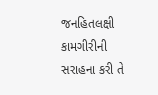જનહિતલક્ષી કામગીરીની સરાહના કરી તે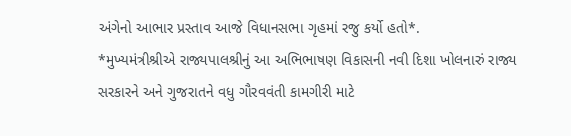અંગેનો આભાર પ્રસ્તાવ આજે વિધાનસભા ગૃહમાં રજુ કર્યો હતો*.
*મુખ્યમંત્રીશ્રીએ રાજ્યપાલશ્રીનું આ અભિભાષણ વિકાસની નવી દિશા ખોલનારું રાજ્ય સરકારને અને ગુજરાતને વધુ ગૌરવવંતી કામગીરી માટે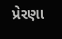પ્રેરણા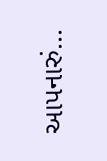આપનારું...